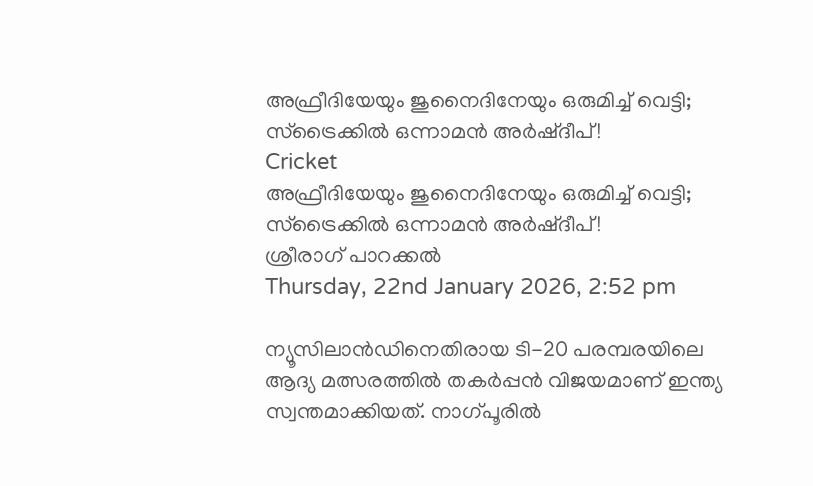അഫ്രീദിയേയും ജുനൈദിനേയും ഒരുമിച്ച് വെട്ടി; സ്‌ട്രൈക്കില്‍ ഒന്നാമന്‍ അര്‍ഷ്ദീപ്!
Cricket
അഫ്രീദിയേയും ജുനൈദിനേയും ഒരുമിച്ച് വെട്ടി; സ്‌ട്രൈക്കില്‍ ഒന്നാമന്‍ അര്‍ഷ്ദീപ്!
ശ്രീരാഗ് പാറക്കല്‍
Thursday, 22nd January 2026, 2:52 pm

ന്യൂസിലാന്‍ഡിനെതിരായ ടി-20 പരമ്പരയിലെ ആദ്യ മത്സരത്തില്‍ തകര്‍പ്പന്‍ വിജയമാണ് ഇന്ത്യ സ്വന്തമാക്കിയത്. നാഗ്പൂരില്‍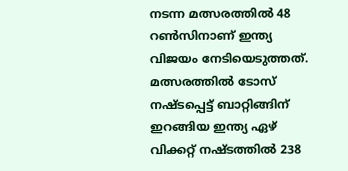നടന്ന മത്സരത്തില്‍ 48 റണ്‍സിനാണ് ഇന്ത്യ വിജയം നേടിയെടുത്തത്. മത്സരത്തില്‍ ടോസ് നഷ്ടപ്പെട്ട് ബാറ്റിങ്ങിന് ഇറങ്ങിയ ഇന്ത്യ ഏഴ് വിക്കറ്റ് നഷ്ടത്തില്‍ 238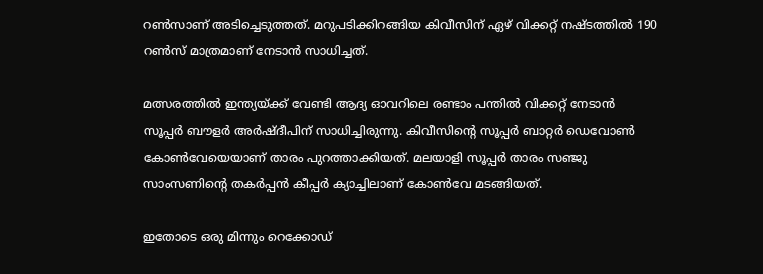റണ്‍സാണ് അടിച്ചെടുത്തത്. മറുപടിക്കിറങ്ങിയ കിവീസിന് ഏഴ് വിക്കറ്റ് നഷ്ടത്തില്‍ 190 റണ്‍സ് മാത്രമാണ് നേടാന്‍ സാധിച്ചത്.

മത്സരത്തില്‍ ഇന്ത്യയ്ക്ക് വേണ്ടി ആദ്യ ഓവറിലെ രണ്ടാം പന്തില്‍ വിക്കറ്റ് നേടാന്‍ സൂപ്പര്‍ ബൗളര്‍ അര്‍ഷ്ദീപിന് സാധിച്ചിരുന്നു. കിവീസിന്റെ സൂപ്പര്‍ ബാറ്റര്‍ ഡെവോണ്‍ കോണ്‍വേയെയാണ് താരം പുറത്താക്കിയത്. മലയാളി സൂപ്പര്‍ താരം സഞ്ജു സാംസണിന്റെ തകര്‍പ്പന്‍ കീപ്പര്‍ ക്യാച്ചിലാണ് കോണ്‍വേ മടങ്ങിയത്.

ഇതോടെ ഒരു മിന്നും റെക്കോഡ്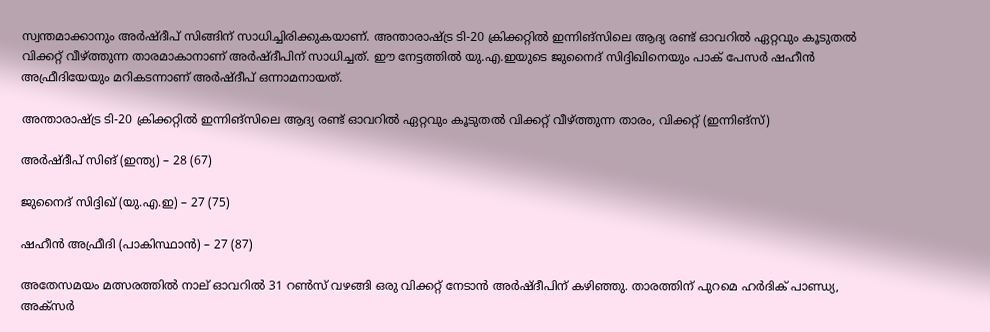സ്വന്തമാക്കാനും അര്‍ഷ്ദീപ് സിങ്ങിന് സാധിച്ചിരിക്കുകയാണ്. അന്താരാഷ്ട്ര ടി-20 ക്രിക്കറ്റില്‍ ഇന്നിങ്‌സിലെ ആദ്യ രണ്ട് ഓവറില്‍ ഏറ്റവും കൂടുതല്‍ വിക്കറ്റ് വീഴ്ത്തുന്ന താരമാകാനാണ് അര്‍ഷ്ദീപിന് സാധിച്ചത്. ഈ നേട്ടത്തില്‍ യു.എ.ഇയുടെ ജുനൈദ് സിദ്ദിഖിനെയും പാക് പേസര്‍ ഷഹീന്‍ അഫ്രീദിയേയും മറികടന്നാണ് അര്‍ഷ്ദീപ് ഒന്നാമനായത്.

അന്താരാഷ്ട്ര ടി-20 ക്രിക്കറ്റില്‍ ഇന്നിങ്‌സിലെ ആദ്യ രണ്ട് ഓവറില്‍ ഏറ്റവും കൂടുതല്‍ വിക്കറ്റ് വീഴ്ത്തുന്ന താരം, വിക്കറ്റ് (ഇന്നിങ്‌സ്)

അര്‍ഷ്ദീപ് സിങ് (ഇന്ത്യ) – 28 (67)

ജുനൈദ് സിദ്ദിഖ് (യു.എ.ഇ) – 27 (75)

ഷഹീന്‍ അഫ്രീദി (പാകിസ്ഥാന്‍) – 27 (87)

അതേസമയം മത്സരത്തില്‍ നാല് ഓവറില്‍ 31 റണ്‍സ് വഴങ്ങി ഒരു വിക്കറ്റ് നേടാന്‍ അര്‍ഷ്ദീപിന് കഴിഞ്ഞു. താരത്തിന് പുറമെ ഹര്‍ദിക് പാണ്ഡ്യ, അക്‌സര്‍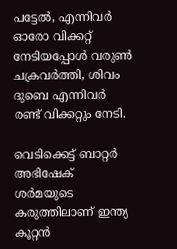പട്ടേല്‍, എന്നിവര്‍ ഓരോ വിക്കറ്റ് നേടിയപ്പോള്‍ വരുണ്‍ ചക്രവര്‍ത്തി, ശിവം ദുബെ എന്നിവര്‍ രണ്ട് വിക്കറ്റും നേടി.

വെടിക്കെട്ട് ബാറ്റര്‍ അഭിഷേക് ശര്‍മയുടെ കരുത്തിലാണ് ഇന്ത്യ കൂറ്റന്‍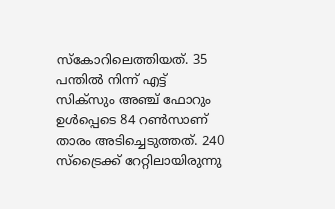സ്‌കോറിലെത്തിയത്. 35 പന്തില്‍ നിന്ന് എട്ട് സിക്‌സും അഞ്ച് ഫോറും ഉള്‍പ്പെടെ 84 റണ്‍സാണ് താരം അടിച്ചെടുത്തത്. 240 സ്ട്രൈക്ക് റേറ്റിലായിരുന്നു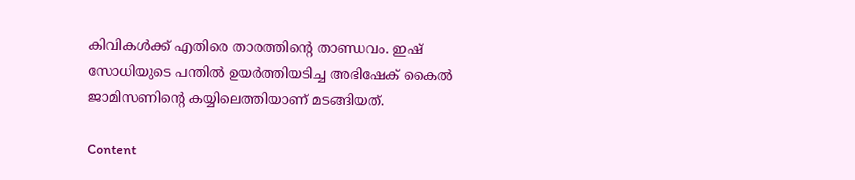കിവികള്‍ക്ക് എതിരെ താരത്തിന്റെ താണ്ഡവം. ഇഷ് സോധിയുടെ പന്തില്‍ ഉയര്‍ത്തിയടിച്ച അഭിഷേക് കൈല്‍ ജാമിസണിന്റെ കയ്യിലെത്തിയാണ് മടങ്ങിയത്.

Content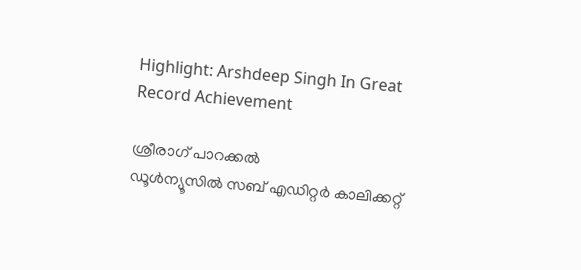Highlight: Arshdeep Singh In Great Record Achievement

ശ്രീരാഗ് പാറക്കല്‍
ഡൂള്‍ന്യൂസില്‍ സബ് എഡിറ്റര്‍ കാലിക്കറ്റ്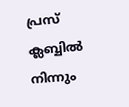പ്രസ് ക്ലബ്ബില്‍ നിന്നും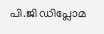പി.ജി ഡിപ്ലോമ